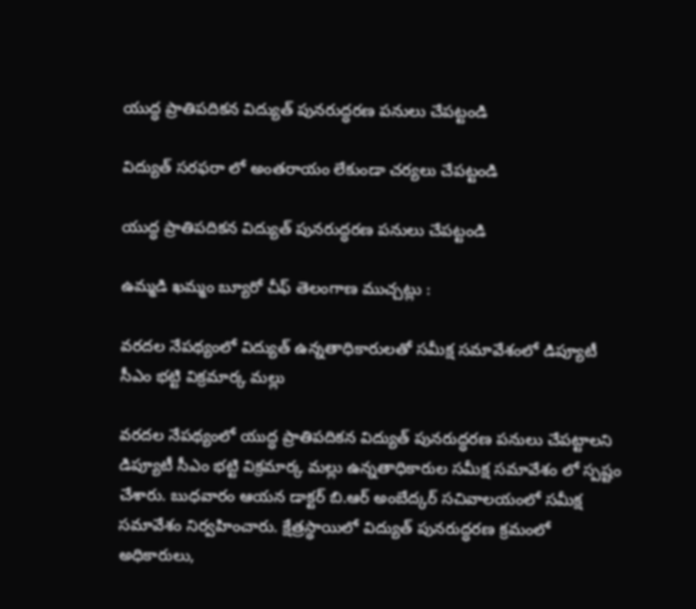యుద్ధ ప్రాతిపదికన విద్యుత్ పునరుద్ధరణ పనులు చేపట్టండి

విద్యుత్ సరఫరా లో అంతరాయం లేకుండా చర్యలు చేపట్టండి

యుద్ధ ప్రాతిపదికన విద్యుత్ పునరుద్ధరణ పనులు చేపట్టండి

ఉమ్మడి ఖమ్మం బ్యూరో చీఫ్ తెలంగాణ ముచ్చట్లు :

వరదల నేపథ్యంలో విద్యుత్ ఉన్నతాధికారులతో సమీక్ష సమావేశంలో డిప్యూటీ సీఎం భట్టి విక్రమార్క మల్లు

వరదల నేపథ్యంలో యుద్ధ ప్రాతిపదికన విద్యుత్ పునరుద్ధరణ పనులు చేపట్టాలని డిప్యూటీ సీఎం భట్టి విక్రమార్క మల్లు ఉన్నతాధికారుల సమీక్ష సమావేశం లో స్పష్టం చేశారు. బుధవారం ఆయన డాక్టర్ బి.ఆర్ అంబేద్కర్ సచివాలయంలో సమీక్ష సమావేశం నిర్వహించారు. క్షేత్రస్థాయిలో విద్యుత్ పునరుద్ధరణ క్రమంలో అధికారులు,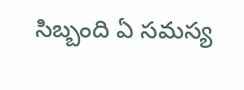సిబ్బంది ఏ సమస్య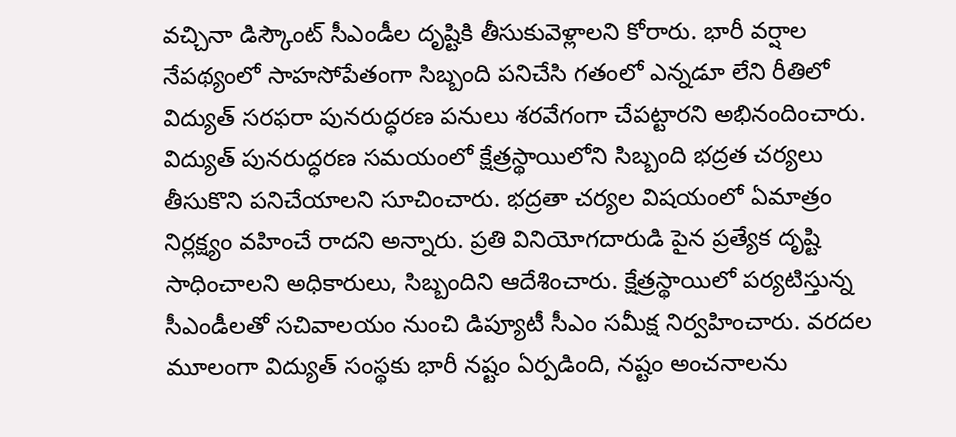వచ్చినా డిస్కౌంట్ సీఎండీల దృష్టికి తీసుకువెళ్లాలని కోరారు. భారీ వర్షాల నేపథ్యంలో సాహసోపేతంగా సిబ్బంది పనిచేసి గతంలో ఎన్నడూ లేని రీతిలో విద్యుత్ సరఫరా పునరుద్ధరణ పనులు శరవేగంగా చేపట్టారని అభినందించారు. విద్యుత్ పునరుద్ధరణ సమయంలో క్షేత్రస్థాయిలోని సిబ్బంది భద్రత చర్యలు తీసుకొని పనిచేయాలని సూచించారు. భద్రతా చర్యల విషయంలో ఏమాత్రం నిర్లక్ష్యం వహించే రాదని అన్నారు. ప్రతి వినియోగదారుడి పైన ప్రత్యేక దృష్టి సాధించాలని అధికారులు, సిబ్బందిని ఆదేశించారు. క్షేత్రస్థాయిలో పర్యటిస్తున్న సీఎండీలతో సచివాలయం నుంచి డిప్యూటీ సీఎం సమీక్ష నిర్వహించారు. వరదల మూలంగా విద్యుత్ సంస్థకు భారీ నష్టం ఏర్పడింది, నష్టం అంచనాలను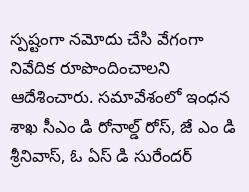స్పష్టంగా నమోదు చేసి వేగంగా నివేదిక రూపొందించాలని ఆదేశించారు. సమావేశంలో ఇంధన శాఖ సీఎం డి రోనాల్డ్ రోస్, జే ఎం డి శ్రీనివాస్, ఓ ఏస్ డి సురేందర్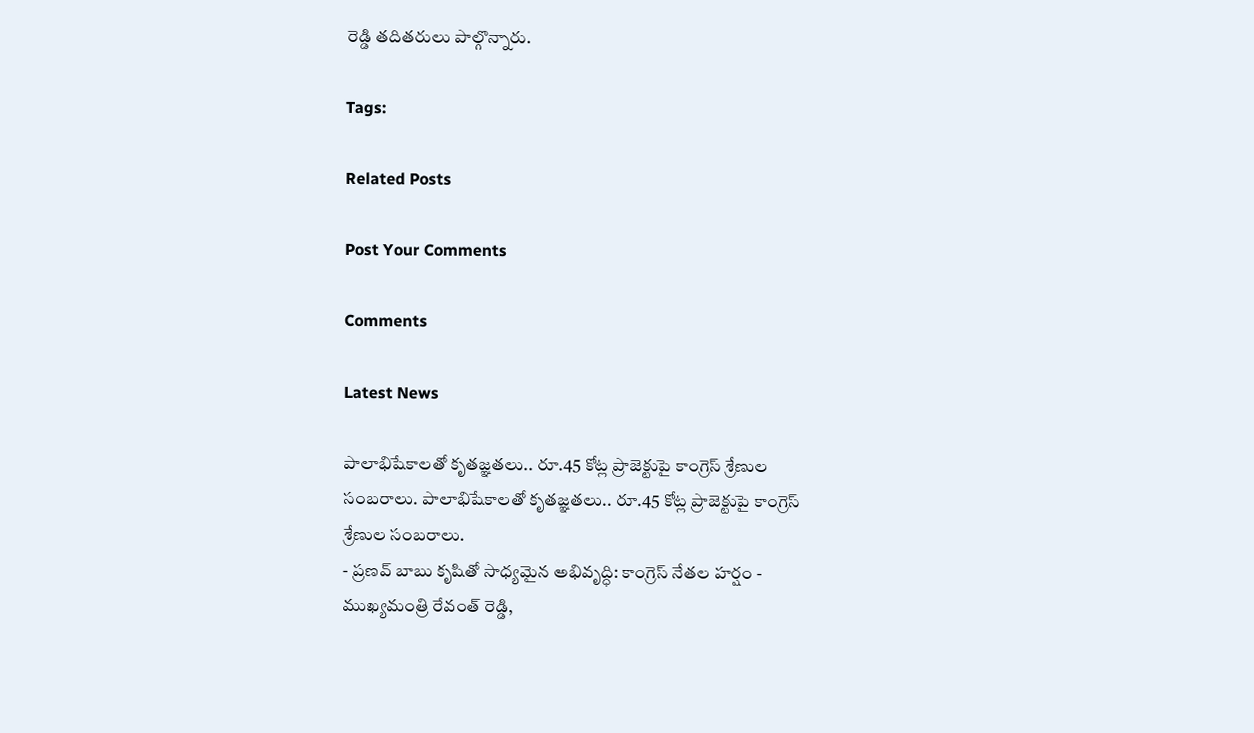రెడ్డి తదితరులు పాల్గొన్నారు.

Tags:

Related Posts

Post Your Comments

Comments

Latest News

పాలాభిషేకాలతో కృతజ్ఞతలు.. రూ.45 కోట్ల ప్రాజెక్టుపై కాంగ్రెస్ శ్రేణుల సంబరాలు. పాలాభిషేకాలతో కృతజ్ఞతలు.. రూ.45 కోట్ల ప్రాజెక్టుపై కాంగ్రెస్ శ్రేణుల సంబరాలు.
- ప్రణవ్ బాబు కృషితో సాధ్యమైన అభివృద్ధి: కాంగ్రెస్ నేతల హర్షం - ముఖ్యమంత్రి రేవంత్ రెడ్డి,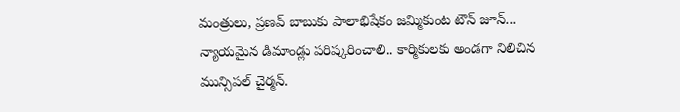మంత్రులు, ప్రణవ్ బాబుకు పాలాభిషేకం జమ్మికుంట టౌన్ జూన్...
న్యాయమైన డిమాండ్లు పరిష్కరించాలి.. కార్మికులకు అండగా నిలిచిన మున్సిపల్ చైర్మన్.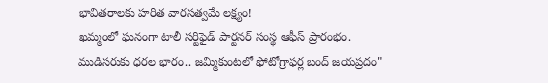భావితరాలకు హరిత వారసత్వమే లక్ష్యం!
ఖమ్మంలో ఘనంగా టాలీ సర్టిఫైడ్ పార్టనర్ సంస్థ ఆఫీస్ ప్రారంభం.
ముడిసరుకు ధరల భారం.. జమ్మికుంటలో ఫోటోగ్రాఫర్ల బంద్ జయప్రదం"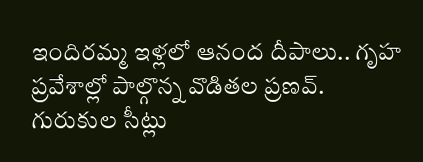ఇందిరమ్మ ఇళ్లలో ఆనంద దీపాలు.. గృహ ప్రవేశాల్లో పాల్గొన్న వొడితల ప్రణవ్.
గురుకుల సీట్లు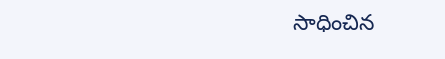సాధించిన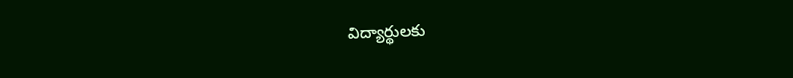విద్యార్థులకు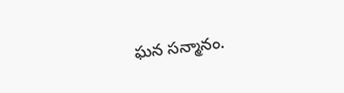ఘన సన్మానం.